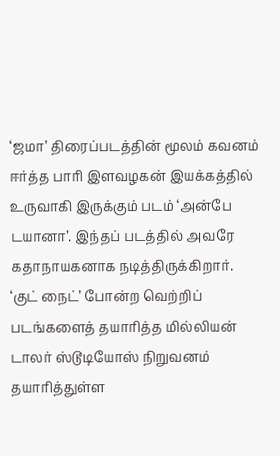‘ஜமா’ திரைப்படத்தின் மூலம் கவனம் ஈர்த்த பாரி இளவழகன் இயக்கத்தில் உருவாகி இருக்கும் படம் ‘அன்பே டயானா’. இந்தப் படத்தில் அவரே கதாநாயகனாக நடித்திருக்கிறார்.
‘குட் நைட்’ போன்ற வெற்றிப் படங்களைத் தயாரித்த மில்லியன் டாலர் ஸ்டூடியோஸ் நிறுவனம் தயாரித்துள்ள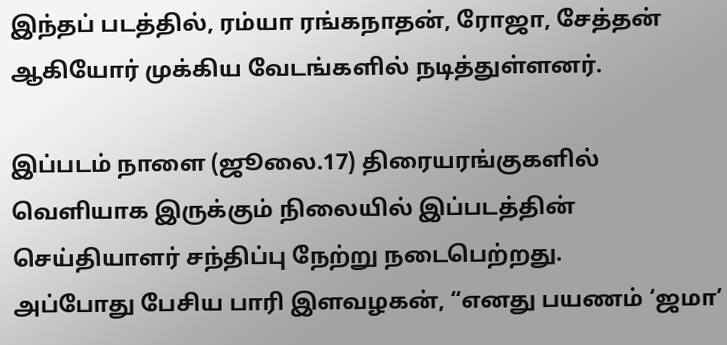இந்தப் படத்தில், ரம்யா ரங்கநாதன், ரோஜா, சேத்தன் ஆகியோர் முக்கிய வேடங்களில் நடித்துள்ளனர்.

இப்படம் நாளை (ஜூலை.17) திரையரங்குகளில் வெளியாக இருக்கும் நிலையில் இப்படத்தின் செய்தியாளர் சந்திப்பு நேற்று நடைபெற்றது.
அப்போது பேசிய பாரி இளவழகன், “எனது பயணம் ‘ஜமா’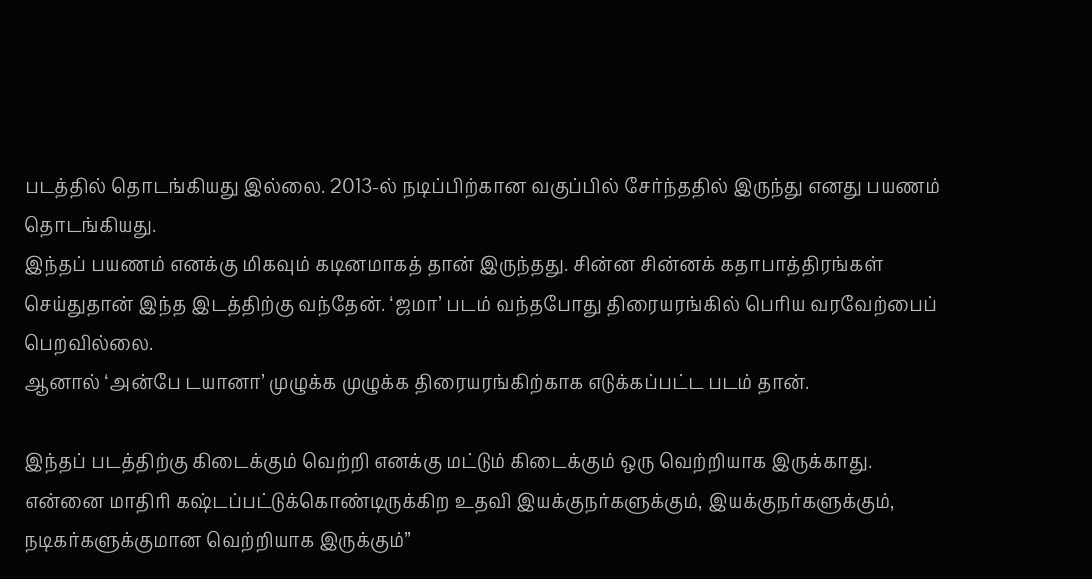படத்தில் தொடங்கியது இல்லை. 2013-ல் நடிப்பிற்கான வகுப்பில் சேர்ந்ததில் இருந்து எனது பயணம் தொடங்கியது.
இந்தப் பயணம் எனக்கு மிகவும் கடினமாகத் தான் இருந்தது. சின்ன சின்னக் கதாபாத்திரங்கள் செய்துதான் இந்த இடத்திற்கு வந்தேன். ‘ஜமா’ படம் வந்தபோது திரையரங்கில் பெரிய வரவேற்பைப் பெறவில்லை.
ஆனால் ‘அன்பே டயானா’ முழுக்க முழுக்க திரையரங்கிற்காக எடுக்கப்பட்ட படம் தான்.

இந்தப் படத்திற்கு கிடைக்கும் வெற்றி எனக்கு மட்டும் கிடைக்கும் ஒரு வெற்றியாக இருக்காது.
என்னை மாதிரி கஷ்டப்பட்டுக்கொண்டிருக்கிற உதவி இயக்குநர்களுக்கும், இயக்குநர்களுக்கும், நடிகர்களுக்குமான வெற்றியாக இருக்கும்”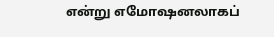என்று எமோஷனலாகப்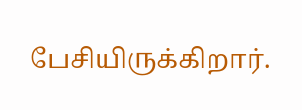பேசியிருக்கிறார்.